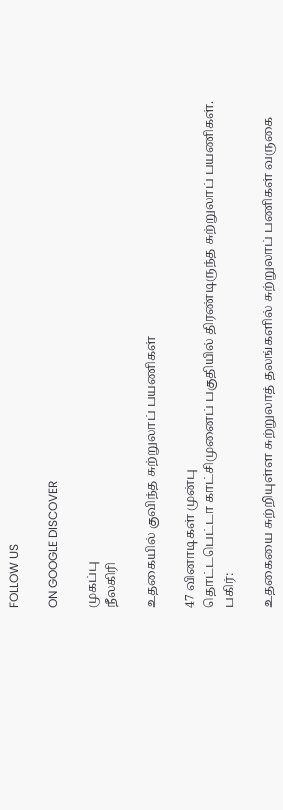FOLLOW US

ON GOOGLE DISCOVER

முகப்பு
நீலகிரி

உதகையில் குவிந்த சுற்றுலாப் பயணிகள்

47 வினாடிகள் முன்பு
தொட்டபெட்டா காட்சிமுனைப் பகுதியில் திரண்டிருந்த சுற்றுலாப் பயணிகள்.
பகிர்:

உதகையை சுற்றியுள்ள சுற்றுலாத் தலங்களில் சுற்றுலாப் பணிகள் வருகை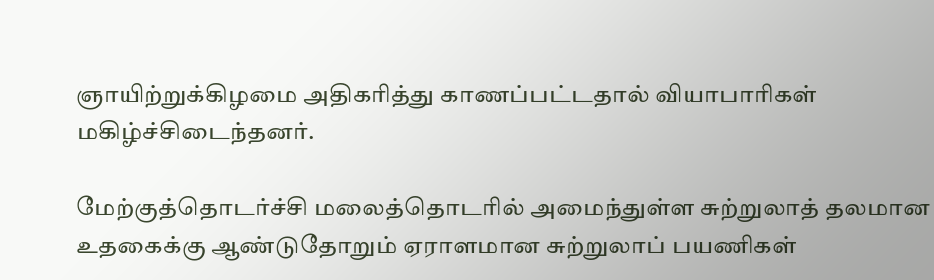ஞாயிற்றுக்கிழமை அதிகரித்து காணப்பட்டதால் வியாபாரிகள் மகிழ்ச்சிடைந்தனர்.

மேற்குத்தொடர்ச்சி மலைத்தொடரில் அமைந்துள்ள சுற்றுலாத் தலமான  உதகைக்கு ஆண்டுதோறும் ஏராளமான சுற்றுலாப் பயணிகள்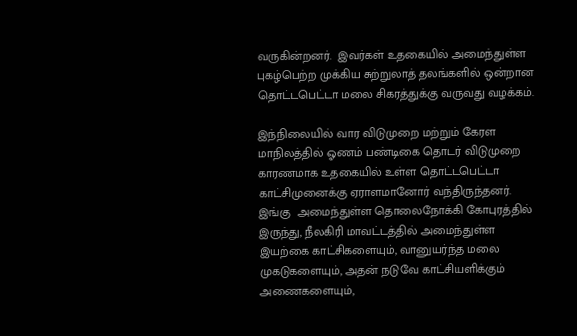வருகின்றனர்.  இவர்கள் உதகையில் அமைந்துள்ள புகழ்பெற்ற முக்கிய சுற்றுலாத் தலங்களில் ஒன்றான தொட்டபெட்டா மலை சிகரத்துக்கு வருவது வழக்கம்.

இந்நிலையில் வார விடுமுறை மற்றும் கேரள மாநிலத்தில் ஓணம் பண்டிகை தொடர் விடுமுறை காரணமாக உதகையில் உள்ள தொட்டபெட்டா காட்சிமுனைக்கு ஏராளமானோர் வந்திருந்தனர். இங்கு  அமைந்துள்ள தொலைநோக்கி கோபுரத்தில் இருந்து, நீலகிரி மாவட்டத்தில் அமைந்துள்ள இயற்கை காட்சிகளையும், வானுயர்ந்த மலை முகடுகளையும், அதன் நடுவே காட்சியளிக்கும் அணைகளையும்,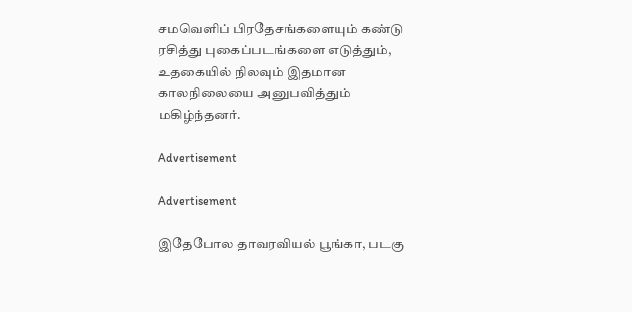சமவெளிப் பிரதேசங்களையும் கண்டு ரசித்து புகைப்படங்களை எடுத்தும்,  உதகையில் நிலவும் இதமான காலநிலையை அனுபவித்தும் மகிழ்ந்தனர்.

Advertisement

Advertisement

இதேபோல தாவரவியல் பூங்கா, படகு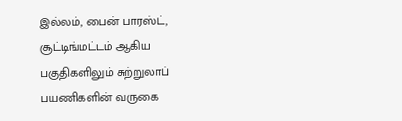இல்லம், பைன் பாரஸ்ட், சூட்டிங்மட்டம் ஆகிய பகுதிகளிலும் சுற்றுலாப் பயணிகளின் வருகை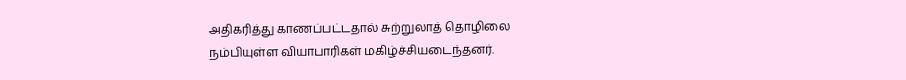அதிகரித்து காணப்பட்டதால் சுற்றுலாத் தொழிலை நம்பியுள்ள வியாபாரிகள் மகிழ்ச்சியடைந்தனர்.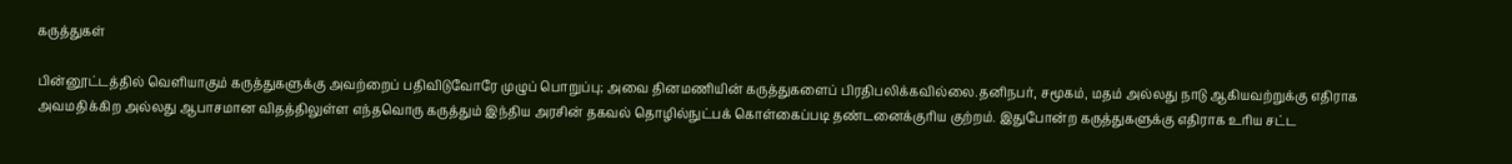கருத்துகள்

பின்னூட்டத்தில் வெளியாகும் கருத்துகளுக்கு அவற்றைப் பதிவிடுவோரே முழுப் பொறுப்பு; அவை தினமணியின் கருத்துகளைப் பிரதிபலிக்கவில்லை.தனிநபர், சமூகம், மதம் அல்லது நாடு ஆகியவற்றுக்கு எதிராக அவமதிக்கிற அல்லது ஆபாசமான விதத்திலுள்ள எந்தவொரு கருத்தும் இந்திய அரசின் தகவல் தொழில்நுட்பக் கொள்கைப்படி தண்டனைக்குரிய குற்றம். இதுபோன்ற கருத்துகளுக்கு எதிராக உரிய சட்ட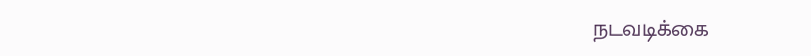நடவடிக்கை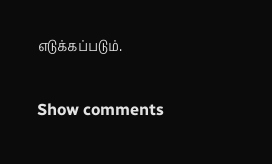எடுக்கப்படும்.

Show comments